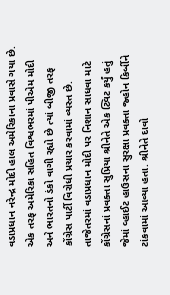વડાપ્રધાન નરેન્દ્ર મોદી હાલ અમેરિકાના પ્રવાસે ગયા છે. એક તરફ અમેરિકા સહિત વિશ્વભરમાં પીએમ મોદી અને ભારતનો ડંકો વાગી રહ્યો છે ત્યાં બીજી તરફ કોંગ્રેસ પાર્ટી વિરોધી પ્રચાર કરવામાં વ્યસ્ત છે. તાજેતરમાં વડાપ્રધાન મોદી પર નિશાન સાધવા માટે કોંગ્રેસનાં પ્રવક્તા સુપ્રિયા શ્રીનેતે એક ટ્વિટ કર્યું હતું જેમાં વ્હાઈટ હાઉસના સુરક્ષા પ્રવક્તા જ્હોન કિર્બીને ટાંકવામાં આવ્યા હતા. શ્રીનેતે દાવો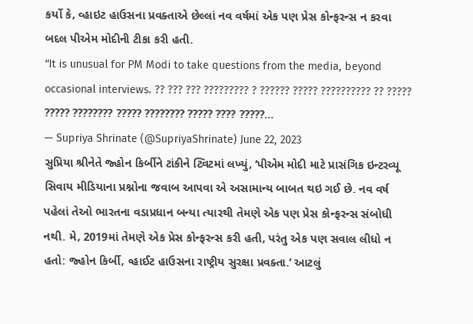કર્યો કે, વ્હાઇટ હાઉસના પ્રવક્તાએ છેલ્લાં નવ વર્ષમાં એક પણ પ્રેસ કોન્ફરન્સ ન કરવા બદલ પીએમ મોદીની ટીકા કરી હતી.
“It is unusual for PM Modi to take questions from the media, beyond occasional interviews. ?? ??? ??? ????????? ? ?????? ????? ?????????? ?? ????? ????? ???????? ????? ???????? ????? ???? ?????…
— Supriya Shrinate (@SupriyaShrinate) June 22, 2023
સુપ્રિયા શ્રીનેતે જ્હોન કિર્બીને ટાંકીને ટ્વિટમાં લખ્યું, ‘પીએમ મોદી માટે પ્રાસંગિક ઇન્ટરવ્યૂ સિવાય મીડિયાના પ્રશ્નોના જવાબ આપવા એ અસામાન્ય બાબત થઇ ગઈ છે. નવ વર્ષ પહેલાં તેઓ ભારતના વડાપ્રધાન બન્યા ત્યારથી તેમણે એક પણ પ્રેસ કોન્ફરન્સ સંબોધી નથી. મે, 2019માં તેમણે એક પ્રેસ કોન્ફરન્સ કરી હતી, પરંતુ એક પણ સવાલ લીધો ન હતો: જ્હોન કિર્બી, વ્હાઈટ હાઉસના રાષ્ટ્રીય સુરક્ષા પ્રવક્તા.’ આટલું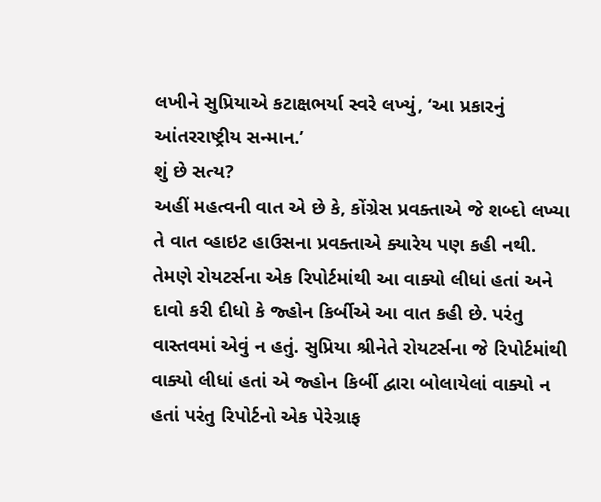લખીને સુપ્રિયાએ કટાક્ષભર્યા સ્વરે લખ્યું, ‘આ પ્રકારનું આંતરરાષ્ટ્રીય સન્માન.’
શું છે સત્ય?
અહીં મહત્વની વાત એ છે કે, કોંગ્રેસ પ્રવક્તાએ જે શબ્દો લખ્યા તે વાત વ્હાઇટ હાઉસના પ્રવક્તાએ ક્યારેય પણ કહી નથી. તેમણે રોયટર્સના એક રિપોર્ટમાંથી આ વાક્યો લીધાં હતાં અને દાવો કરી દીધો કે જ્હોન કિર્બીએ આ વાત કહી છે. પરંતુ વાસ્તવમાં એવું ન હતું. સુપ્રિયા શ્રીનેતે રોયટર્સના જે રિપોર્ટમાંથી વાક્યો લીધાં હતાં એ જ્હોન કિર્બી દ્વારા બોલાયેલાં વાક્યો ન હતાં પરંતુ રિપોર્ટનો એક પેરેગ્રાફ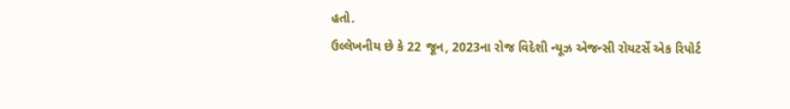હતો.
ઉલ્લેખનીય છે કે 22 જૂન, 2023ના રોજ વિદેશી ન્યૂઝ એજન્સી રોયટર્સે એક રિપોર્ટ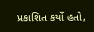પ્રકાશિત કર્યો હતો,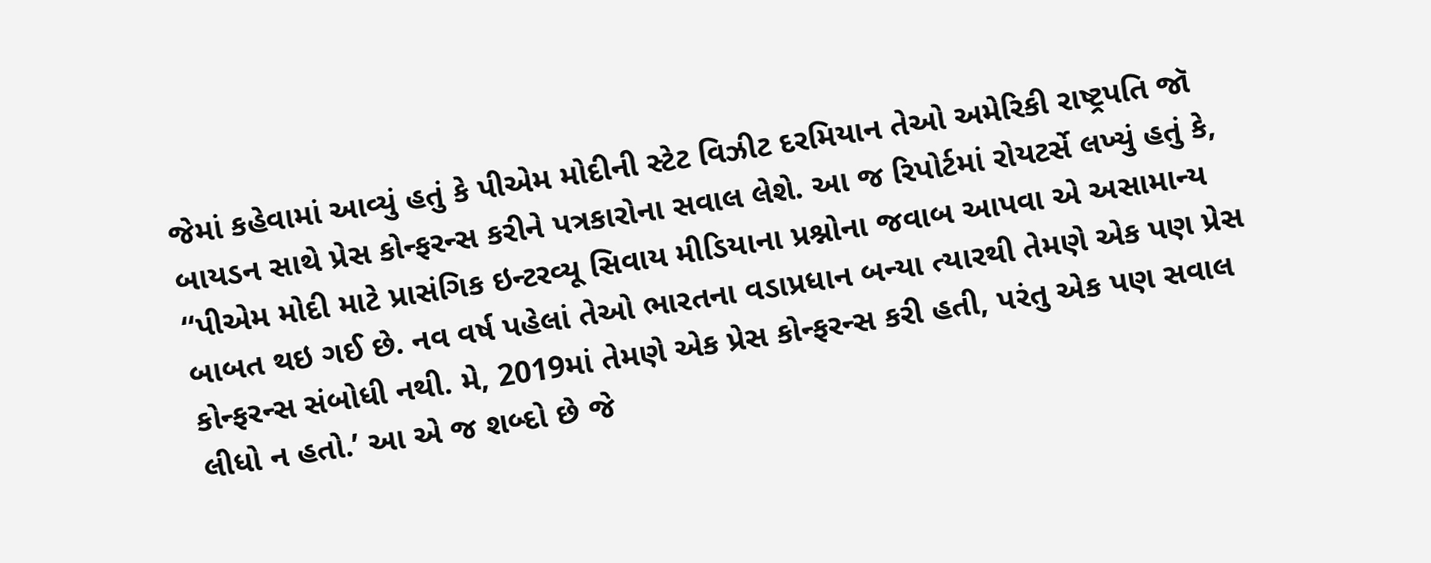જેમાં કહેવામાં આવ્યું હતું કે પીએમ મોદીની સ્ટેટ વિઝીટ દરમિયાન તેઓ અમેરિકી રાષ્ટ્રપતિ જૉ બાયડન સાથે પ્રેસ કોન્ફરન્સ કરીને પત્રકારોના સવાલ લેશે. આ જ રિપોર્ટમાં રોયટર્સે લખ્યું હતું કે, ‘‘પીએમ મોદી માટે પ્રાસંગિક ઇન્ટરવ્યૂ સિવાય મીડિયાના પ્રશ્નોના જવાબ આપવા એ અસામાન્ય બાબત થઇ ગઈ છે. નવ વર્ષ પહેલાં તેઓ ભારતના વડાપ્રધાન બન્યા ત્યારથી તેમણે એક પણ પ્રેસ કોન્ફરન્સ સંબોધી નથી. મે, 2019માં તેમણે એક પ્રેસ કોન્ફરન્સ કરી હતી, પરંતુ એક પણ સવાલ લીધો ન હતો.’ આ એ જ શબ્દો છે જે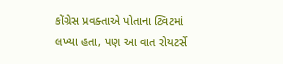કોંગ્રેસ પ્રવક્તાએ પોતાના ટ્વિટમાં લખ્યા હતા, પણ આ વાત રોયટર્સે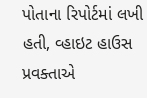પોતાના રિપોર્ટમાં લખી હતી, વ્હાઇટ હાઉસ પ્રવક્તાએ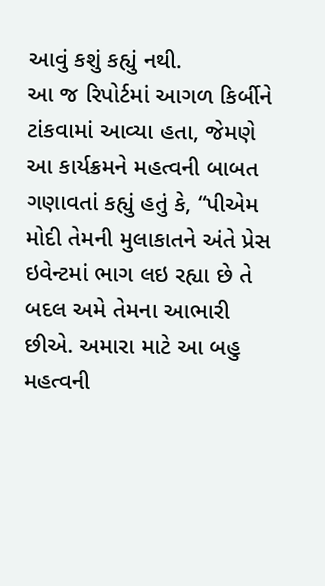આવું કશું કહ્યું નથી.
આ જ રિપોર્ટમાં આગળ કિર્બીને ટાંકવામાં આવ્યા હતા, જેમણે આ કાર્યક્રમને મહત્વની બાબત ગણાવતાં કહ્યું હતું કે, “પીએમ મોદી તેમની મુલાકાતને અંતે પ્રેસ ઇવેન્ટમાં ભાગ લઇ રહ્યા છે તે બદલ અમે તેમના આભારી છીએ. અમારા માટે આ બહુ મહત્વની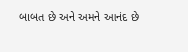બાબત છે અને અમને આનંદ છે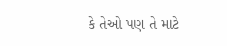કે તેઓ પણ તે માટે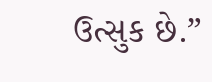ઉત્સુક છે.”